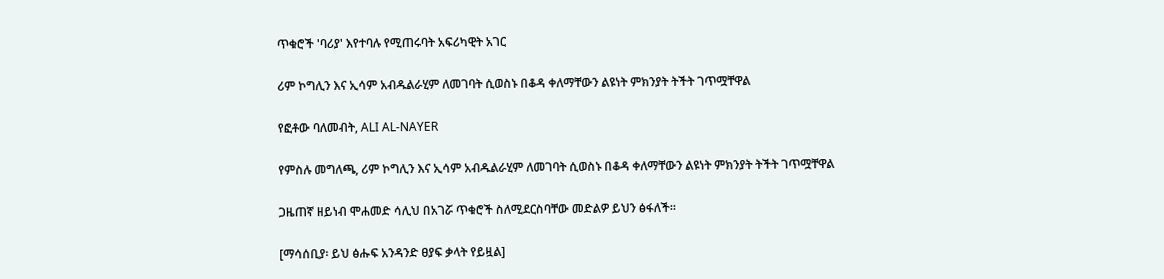ጥቁሮች 'ባሪያ' እየተባሉ የሚጠሩባት አፍሪካዊት አገር

ሪም ኮግሊን እና ኢሳም አብዱልራሂም ለመገባት ሲወስኑ በቆዳ ቀለማቸውን ልዩነት ምክንያት ትችት ገጥሟቸዋል

የፎቶው ባለመብት, ALI AL-NAYER

የምስሉ መግለጫ, ሪም ኮግሊን እና ኢሳም አብዱልራሂም ለመገባት ሲወስኑ በቆዳ ቀለማቸውን ልዩነት ምክንያት ትችት ገጥሟቸዋል

ጋዜጠኛ ዘይነብ ሞሐመድ ሳሊህ በአገሯ ጥቁሮች ስለሚደርስባቸው መድልዎ ይህን ፅፋለች።

[ማሳሰቢያ፡ ይህ ፅሑፍ አንዳንድ ፀያፍ ቃላት የይዟል]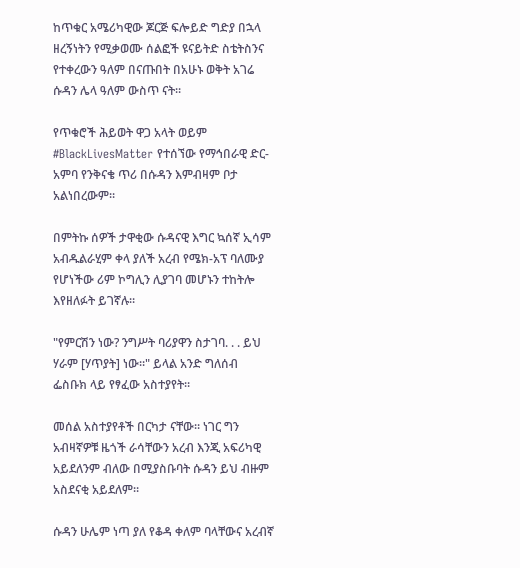ከጥቁር አሜሪካዊው ጆርጅ ፍሎይድ ግድያ በኋላ ዘረኝነትን የሚቃወሙ ሰልፎች ዩናይትድ ስቴትስንና የተቀረውን ዓለም በናጡበት በአሁኑ ወቅት አገሬ ሱዳን ሌላ ዓለም ውስጥ ናት።

የጥቁሮች ሕይወት ዋጋ አላት ወይም #BlackLivesMatter የተሰኘው የማኅበራዊ ድር-አምባ የንቅናቄ ጥሪ በሱዳን እምብዛም ቦታ አልነበረውም።

በምትኩ ሰዎች ታዋቂው ሱዳናዊ እግር ኳሰኛ ኢሳም አብዱልራሂም ቀላ ያለች አረብ የሜክ-አፕ ባለሙያ የሆነችው ሪም ኮግሊን ሊያገባ መሆኑን ተከትሎ እየዘለፉት ይገኛሉ።

"የምርሽን ነው? ንግሥት ባሪያዋን ስታገባ. . . ይህ ሃራም [ሃጥያት] ነው።" ይላል አንድ ግለሰብ ፌስቡክ ላይ የፃፈው አስተያየት።

መሰል አስተያየቶች በርካታ ናቸው። ነገር ግን አብዛኛዎቹ ዜጎች ራሳቸውን አረብ እንጂ አፍሪካዊ አይደለንም ብለው በሚያስቡባት ሱዳን ይህ ብዙም አስደናቂ አይደለም።

ሱዳን ሁሌም ነጣ ያለ የቆዳ ቀለም ባላቸውና አረብኛ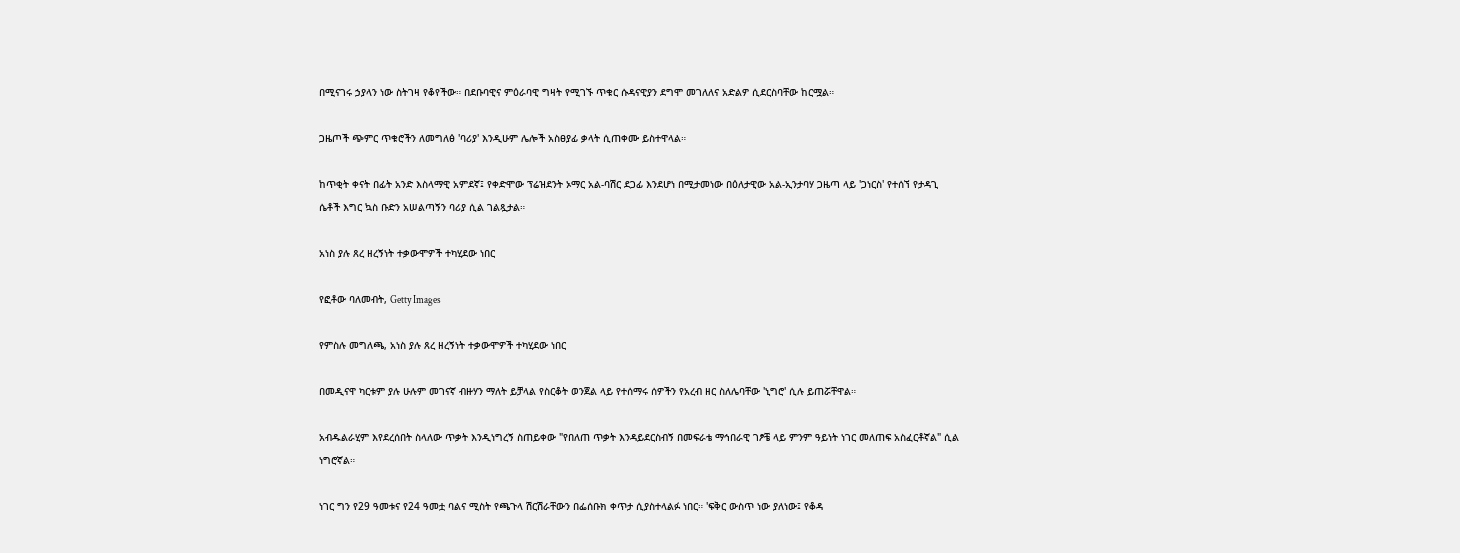በሚናገሩ ኃያላን ነው ስትገዛ የቆየችው። በደቡባዊና ምዕራባዊ ግዛት የሚገኙ ጥቁር ሱዳናዊያን ደግሞ መገለለና አድልዎ ሲደርስባቸው ከርሟል።

ጋዜጦች ጭምር ጥቁሮችን ለመግለፅ 'ባሪያ' እንዲሁም ሌሎች አስፀያፊ ቃላት ሲጠቀሙ ይስተዋላል።

ከጥቂት ቀናት በፊት አንድ እስላማዊ አምደኛ፤ የቀድሞው ፕሬዝደንት ኦማር አል-ባሽር ደጋፊ እንደሆነ በሚታመነው በዕለታዊው አል-ኢንታባሃ ጋዜጣ ላይ 'ጋነርስ' የተሰኘ የታዳጊ ሴቶች እግር ኳስ ቡድን አሠልጣኝን ባሪያ ሲል ገልጿታል።

አነስ ያሉ ጸረ ዘረኝነት ተቃውሞዎች ተካሂደው ነበር

የፎቶው ባለመብት, Getty Images

የምስሉ መግለጫ, አነስ ያሉ ጸረ ዘረኝነት ተቃውሞዎች ተካሂደው ነበር

በመዲናዋ ካርቱም ያሉ ሁሉም መገናኛ ብዙሃን ማለት ይቻላል የስርቆት ወንጀል ላይ የተሰማሩ ሰዎችን የአረብ ዘር ስለሌባቸው 'ኒግሮ' ሲሉ ይጠሯቸዋል።

አብዱልራሂም እየደረሰበት ስላለው ጥቃት እንዲነግረኝ ስጠይቀው "የበለጠ ጥቃት እንዳይደርስብኝ በመፍራቴ ማኅበራዊ ገፆቼ ላይ ምንም ዓይነት ነገር መለጠፍ አስፈርቶኛል" ሲል ነግሮኛል።

ነገር ግን የ29 ዓመቱና የ24 ዓመቷ ባልና ሚስት የጫጉላ ሽርሽራቸውን በፌሰቡክ ቀጥታ ሲያስተላልፉ ነበር። 'ፍቅር ውስጥ ነው ያለነው፤ የቆዳ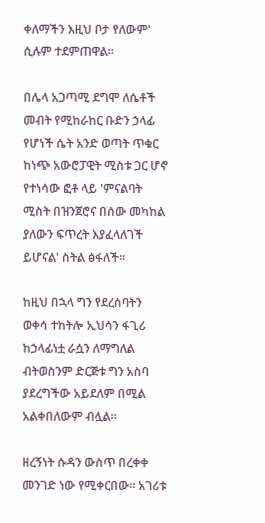ቀለማችን እዚህ ቦታ የለውም' ሲሉም ተደምጠዋል።

በሌላ አጋጣሚ ደግሞ ለሴቶች መብት የሚከራከር ቡድን ኃላፊ የሆነች ሴት አንድ ወጣት ጥቁር ከነጭ አውሮፓዊት ሚስቱ ጋር ሆኖ የተነሳው ፎቶ ላይ 'ምናልባት ሚስት በዝንጀሮና በሰው መካከል ያለውን ፍጥረት እያፈላለገች ይሆናል' ስትል ፅፋለች።

ከዚህ በኋላ ግን የደረሰባትን ወቀሳ ተከትሎ ኢህሳን ፋጊሪ ከኃላፊነቷ ራሷን ለማግለል ብትወስንም ድርጅቱ ግን አስባ ያደረግችው አይደለም በሚል አልቀበለውም ብሏል።

ዘረኝነት ሱዳን ውስጥ በረቀቀ መንገድ ነው የሚቀርበው። አገሪቱ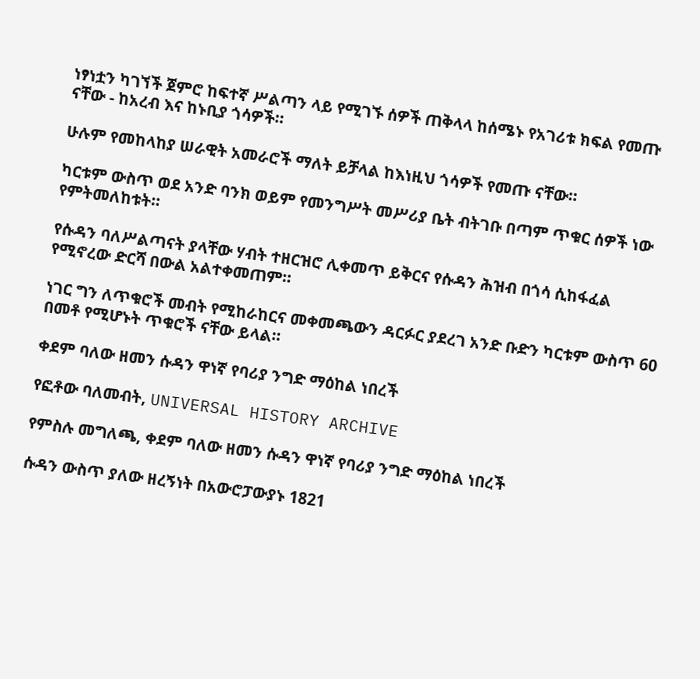ነፃነቷን ካገኘች ጀምሮ ከፍተኛ ሥልጣን ላይ የሚገኙ ሰዎች ጠቅላላ ከሰሜኑ የአገሪቱ ክፍል የመጡ ናቸው - ከአረብ እና ከኑቢያ ጎሳዎች።

ሁሉም የመከላከያ ሠራዊት አመራሮች ማለት ይቻላል ከእነዚህ ጎሳዎች የመጡ ናቸው።

ካርቱም ውስጥ ወደ አንድ ባንክ ወይም የመንግሥት መሥሪያ ቤት ብትገቡ በጣም ጥቁር ሰዎች ነው የምትመለከቱት።

የሱዳን ባለሥልጣናት ያላቸው ሃብት ተዘርዝሮ ሊቀመጥ ይቅርና የሱዳን ሕዝብ በጎሳ ሲከፋፈል የሚኖረው ድርሻ በውል አልተቀመጠም።

ነገር ግን ለጥቁሮች መብት የሚከራከርና መቀመጫውን ዳርፉር ያደረገ አንድ ቡድን ካርቱም ውስጥ 60 በመቶ የሚሆኑት ጥቁሮች ናቸው ይላል።

ቀደም ባለው ዘመን ሱዳን ዋነኛ የባሪያ ንግድ ማዕከል ነበረች

የፎቶው ባለመብት, UNIVERSAL HISTORY ARCHIVE

የምስሉ መግለጫ, ቀደም ባለው ዘመን ሱዳን ዋነኛ የባሪያ ንግድ ማዕከል ነበረች

ሱዳን ውስጥ ያለው ዘረኝነት በአውሮፓውያኑ 1821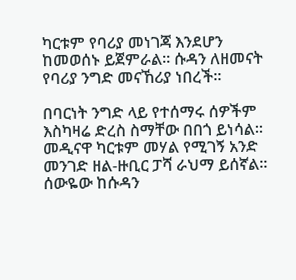ካርቱም የባሪያ መነገጃ እንደሆን ከመወሰኑ ይጀምራል። ሱዳን ለዘመናት የባሪያ ንግድ መናኸሪያ ነበረች።

በባርነት ንግድ ላይ የተሰማሩ ሰዎችም እስካዛሬ ድረስ ስማቸው በበጎ ይነሳል። መዲናዋ ካርቱም መሃል የሚገኝ አንድ መንገድ ዘል-ዙቢር ፓሻ ራህማ ይሰኛል። ሰውዬው ከሱዳን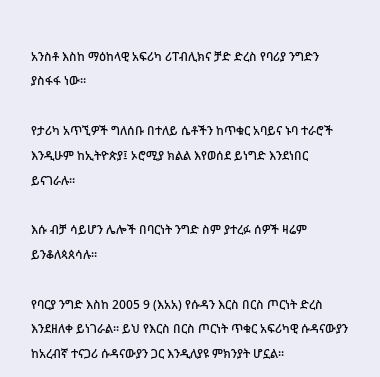አንስቶ እስከ ማዕከላዊ አፍሪካ ሪፐብሊክና ቻድ ድረስ የባሪያ ንግድን ያስፋፋ ነው።

የታሪካ አጥኚዎች ግለሰቡ በተለይ ሴቶችን ከጥቁር አባይና ኑባ ተራሮች እንዲሁም ከኢትዮጵያ፤ ኦሮሚያ ክልል እየወሰደ ይነግድ እንደነበር ይናገራሉ።

እሱ ብቻ ሳይሆን ሌሎች በባርነት ንግድ ስም ያተረፉ ሰዎች ዛሬም ይንቆለጳጰሳሉ።

የባርያ ንግድ እስከ 2005 9 (እአአ) የሱዳን እርስ በርስ ጦርነት ድረስ እንደዘለቀ ይነገራል። ይህ የእርስ በርስ ጦርነት ጥቁር አፍሪካዊ ሱዳናውያን ከአረብኛ ተናጋሪ ሱዳናውያን ጋር እንዲለያዩ ምክንያት ሆኗል።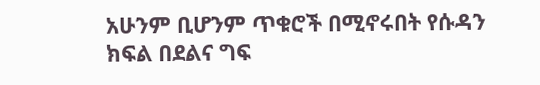አሁንም ቢሆንም ጥቁሮች በሚኖሩበት የሱዳን ክፍል በደልና ግፍ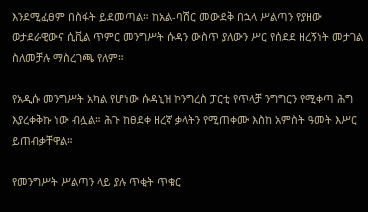እንደሚፈፀም በስፋት ይደመጣል። ከአል-ባሽር መውደቅ በኋላ ሥልጣን የያዘው ወታደራዊውና ሲቪል ጥምር መንግሥት ሱዳን ውስጥ ያለውን ሥር የሰደደ ዘረኝነት መታገል ስለመቻሉ ማስረገጫ የለም።

የአዲሱ መንግሥት አካል የሆነው ሱዳኒዝ ኮንግረስ ፓርቲ የጥላቻ ንግግርን የሚቀጣ ሕግ እያረቀቅኩ ነው ብሏል። ሕጉ ከፀደቀ ዘረኛ ቃላትን የሚጠቀሙ እስከ አምስት ዓመት እሥር ይጠብቃቸዋል።

የመንግሥት ሥልጣን ላይ ያሉ ጥቂት ጥቁር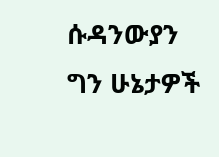ሱዳንውያን ግን ሁኔታዎች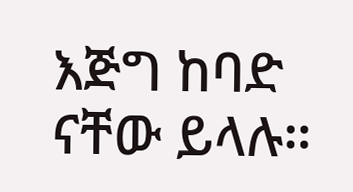እጅግ ከባድ ናቸው ይላሉ።